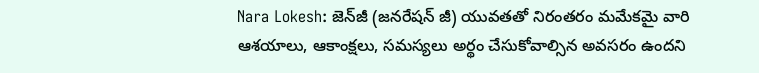Nara Lokesh: జెన్‌జీ (జనరేషన్‌ జీ) యువతతో నిరంతరం మమేకమై వారి ఆశయాలు, ఆకాంక్షలు, సమస్యలు అర్థం చేసుకోవాల్సిన అవసరం ఉందని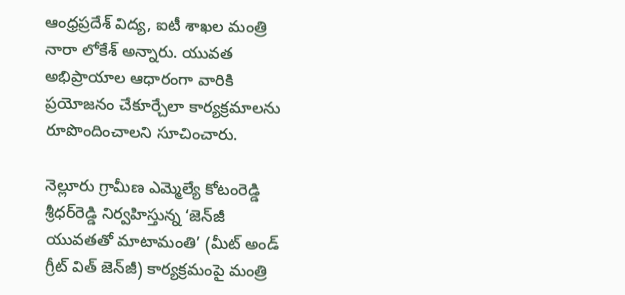ఆంధ్రప్రదేశ్ విద్య, ఐటీ శాఖల మంత్రి నారా లోకేశ్ అన్నారు. యువత అభిప్రాయాల ఆధారంగా వారికి ప్రయోజనం చేకూర్చేలా కార్యక్రమాలను రూపొందించాలని సూచించారు.

నెల్లూరు గ్రామీణ ఎమ్మెల్యే కోటంరెడ్డి శ్రీధర్‌రెడ్డి నిర్వహిస్తున్న ‘జెన్‌జీ యువతతో మాటామంతి’ (మీట్ అండ్ గ్రీట్ విత్ జెన్‌జీ) కార్యక్రమంపై మంత్రి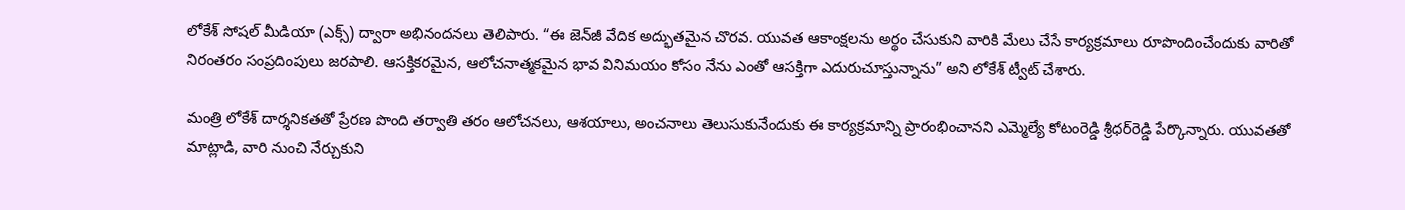లోకేశ్ సోషల్ మీడియా (ఎక్స్) ద్వారా అభినందనలు తెలిపారు. “ఈ జెన్‌జీ వేదిక అద్భుతమైన చొరవ. యువత ఆకాంక్షలను అర్థం చేసుకుని వారికి మేలు చేసే కార్యక్రమాలు రూపొందించేందుకు వారితో నిరంతరం సంప్రదింపులు జరపాలి. ఆసక్తికరమైన, ఆలోచనాత్మకమైన భావ వినిమయం కోసం నేను ఎంతో ఆసక్తిగా ఎదురుచూస్తున్నాను” అని లోకేశ్ ట్వీట్ చేశారు.

మంత్రి లోకేశ్ దార్శనికతతో ప్రేరణ పొంది తర్వాతి తరం ఆలోచనలు, ఆశయాలు, అంచనాలు తెలుసుకునేందుకు ఈ కార్యక్రమాన్ని ప్రారంభించానని ఎమ్మెల్యే కోటంరెడ్డి శ్రీధర్‌రెడ్డి పేర్కొన్నారు. యువతతో మాట్లాడి, వారి నుంచి నేర్చుకుని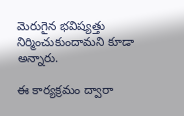మెరుగైన భవిష్యత్తు నిర్మించుకుందామని కూడా అన్నారు.

ఈ కార్యక్రమం ద్వారా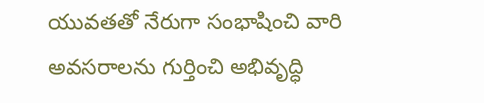యువతతో నేరుగా సంభాషించి వారి అవసరాలను గుర్తించి అభివృద్ధి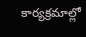కార్యక్రమాల్లో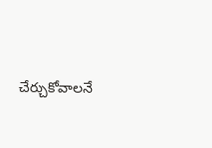చేర్చుకోవాలనే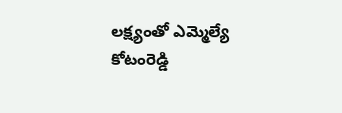లక్ష్యంతో ఎమ్మెల్యే కోటంరెడ్డి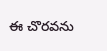ఈ చొరవను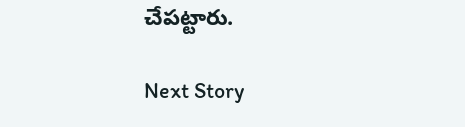చేపట్టారు.

Next Story